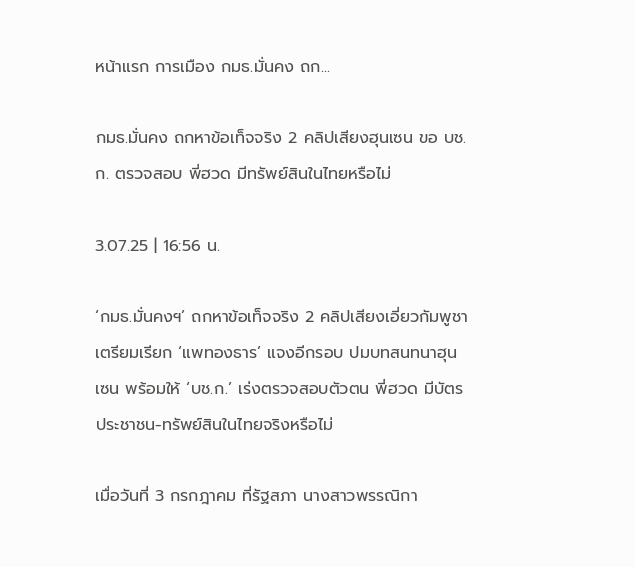หน้าแรก การเมือง กมธ.มั่นคง ถก...

กมธ.มั่นคง ถกหาข้อเท็จจริง 2 คลิปเสียงฮุนเซน ขอ บช.ก. ตรวจสอบ พี่ฮวด มีทรัพย์สินในไทยหรือไม่

3.07.25 | 16:56 น.

‘กมธ.มั่นคงฯ’ ถกหาข้อเท็จจริง 2 คลิปเสียงเอี่ยวกัมพูชา เตรียมเรียก ‘แพทองธาร’ แจงอีกรอบ ปมบทสนทนาฮุนเซน พร้อมให้ ‘บช.ก.’ เร่งตรวจสอบตัวตน พี่ฮวด มีบัตรประชาชน-ทรัพย์สินในไทยจริงหรือไม่

เมื่อวันที่ 3 กรกฎาคม ที่รัฐสภา นางสาวพรรณิกา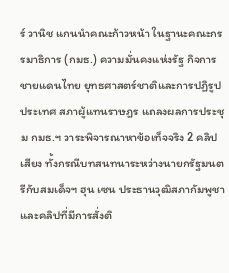ร์ วานิช แกนนำคณะก้าวหน้า ในฐานะคณะกรรมาธิการ (กมธ.) ความมั่นคงแห่งรัฐ กิจการชายแดนไทย ยุทธศาสตร์ชาติและการปฏิรูปประเทศ สภาผู้แทนราษฎร แถลงผลการประชุม กมธ.ฯ วาระพิจารณาหาข้อเท็จจริง 2 คลิปเสียง ทั้งกรณีบทสนทนาระหว่างนายกรัฐมนตรีกับสมเด็จฯ ฮุน เซน ประธานวุฒิสภากัมพูชา และคลิปที่มีการสั่งติ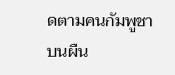ดตามคนกัมพูชาบนผืน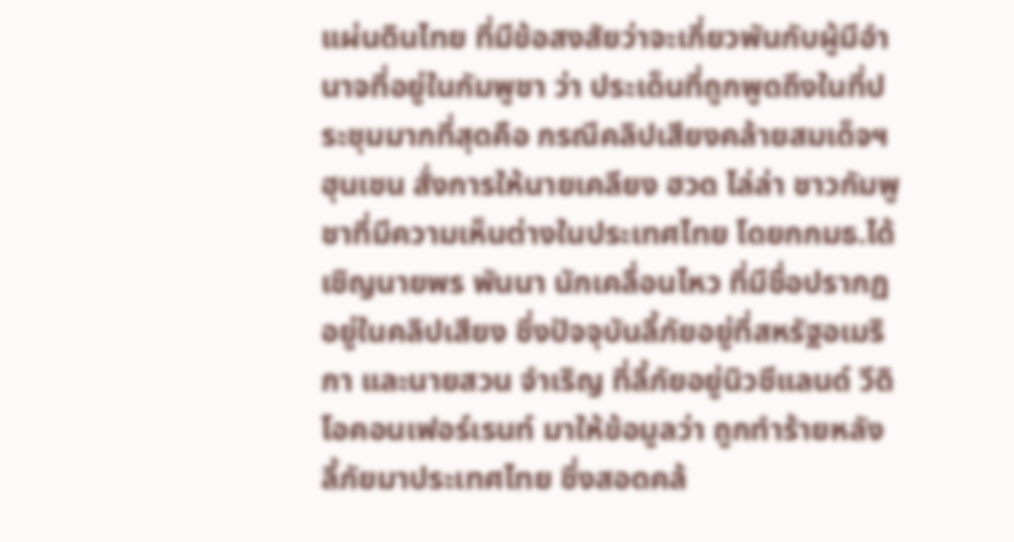แผ่นดินไทย ที่มีข้อสงสัยว่าจะเกี่ยวพันกับผู้มีอำนาจที่อยู่ในกัมพูชา ว่า ประเด็นที่ถูกพูดถึงในที่ประชุมมากที่สุดคือ กรณีคลิปเสียงคล้ายสมเด็จฯ ฮุนเซน สั่งการให้นายเคลียง ฮวด ไล่ล่า ชาวกัมพูชาที่มีความเห็นต่างในประเทศไทย โดยกกมธ.ได้เชิญนายพร พันนา นักเคลื่อนไหว ที่มีชื่อปรากฏอยู่ในคลิปเสียง ซึ่งปัจจุบันลี้ภัยอยู่ที่สหรัฐอเมริกา และนายสวน จำเริญ ที่ลี้ภัยอยู่นิวซีแลนด์ วีดิโอคอนเฟอร์เรนท์ มาให้ข้อมูลว่า ถูกทำร้ายหลังลี้ภัยมาประเทศไทย ซึ่งสอดคล้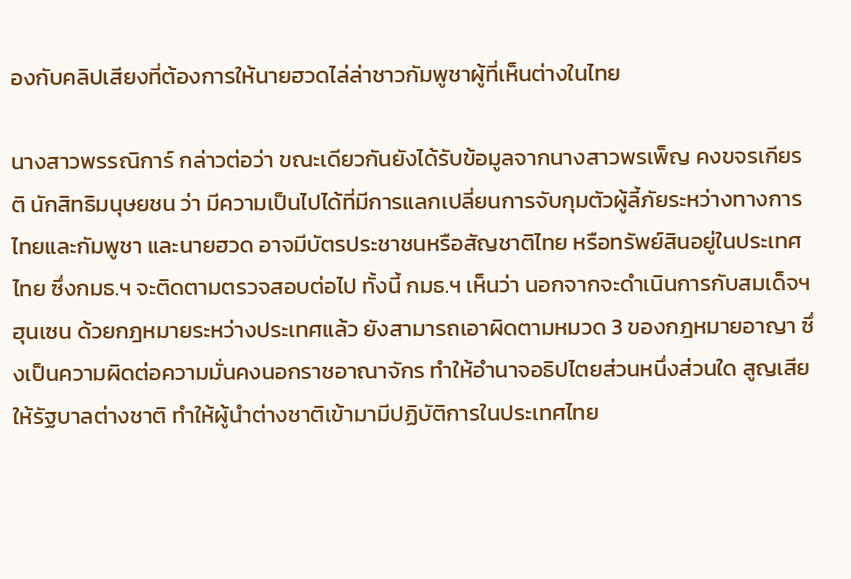องกับคลิปเสียงที่ต้องการให้นายฮวดไล่ล่าชาวกัมพูชาผู้ที่เห็นต่างในไทย

นางสาวพรรณิการ์ กล่าวต่อว่า ขณะเดียวกันยังได้รับข้อมูลจากนางสาวพรเพ็ญ คงขจรเกียรติ นักสิทธิมนุษยชน ว่า มีความเป็นไปได้ที่มีการแลกเปลี่ยนการจับกุมตัวผู้ลี้ภัยระหว่างทางการไทยและกัมพูชา และนายฮวด อาจมีบัตรประชาชนหรือสัญชาติไทย หรือทรัพย์สินอยู่ในประเทศไทย ซึ่งกมธ.ฯ จะติดตามตรวจสอบต่อไป ทั้งนี้ กมธ.ฯ เห็นว่า นอกจากจะดำเนินการกับสมเด็จฯ ฮุนเซน ด้วยกฎหมายระหว่างประเทศแล้ว ยังสามารถเอาผิดตามหมวด 3 ของกฎหมายอาญา ซึ่งเป็นความผิดต่อความมั่นคงนอกราชอาณาจักร ทำให้อำนาจอธิปไตยส่วนหนึ่งส่วนใด สูญเสียให้รัฐบาลต่างชาติ ทำให้ผู้นำต่างชาติเข้ามามีปฏิบัติการในประเทศไทย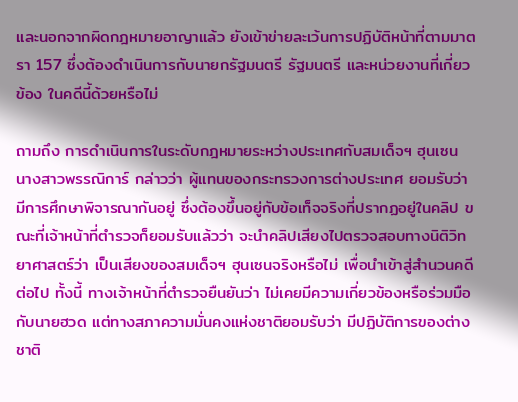และนอกจากผิดกฎหมายอาญาแล้ว ยังเข้าข่ายละเว้นการปฏิบัติหน้าที่ตามมาตรา 157 ซึ่งต้องดำเนินการกับนายกรัฐมนตรี รัฐมนตรี และหน่วยงานที่เกี่ยวข้อง ในคดีนี้ด้วยหรือไม่

ถามถึง การดำเนินการในระดับกฎหมายระหว่างประเทศกับสมเด็จฯ ฮุนเซน นางสาวพรรณิการ์ กล่าวว่า ผู้แทนของกระทรวงการต่างประเทศ ยอมรับว่ามีการศึกษาพิจารณากันอยู่ ซึ่งต้องขึ้นอยู่กับข้อเท็จจริงที่ปรากฏอยู่ในคลิป ขณะที่เจ้าหน้าที่ตำรวจก็ยอมรับแล้วว่า จะนำคลิปเสียงไปตรวจสอบทางนิติวิทยาศาสตร์ว่า เป็นเสียงของสมเด็จฯ ฮุนเซนจริงหรือไม่ เพื่อนำเข้าสู่สำนวนคดีต่อไป ทั้งนี้ ทางเจ้าหน้าที่ตำรวจยืนยันว่า ไม่เคยมีความเกี่ยวข้องหรือร่วมมือกับนายฮวด แต่ทางสภาความมั่นคงแห่งชาติยอมรับว่า มีปฏิบัติการของต่างชาติ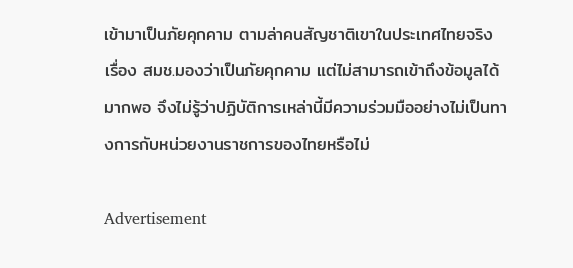เข้ามาเป็นภัยคุกคาม ตามล่าคนสัญชาติเขาในประเทศไทยจริง เรื่อง สมช.มองว่าเป็นภัยคุกคาม แต่ไม่สามารถเข้าถึงข้อมูลได้มากพอ จึงไม่รู้ว่าปฏิบัติการเหล่านี้มีความร่วมมืออย่างไม่เป็นทางการกับหน่วยงานราชการของไทยหรือไม่

Advertisement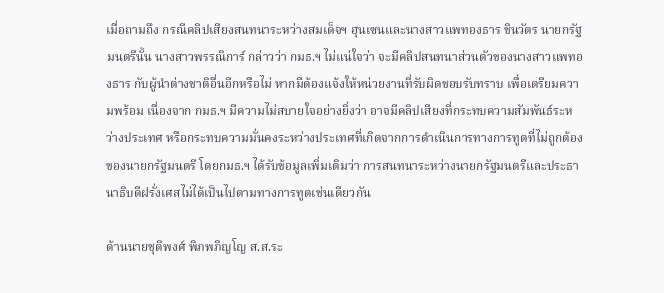เมื่อถามถึง กรณีคลิปเสียงสนทนาระหว่างสมเด็จฯ ฮุนเซนและนางสาวแพทองธาร ชินวัตร นายกรัฐมนตรีนั้น นางสาวพรรณิการ์ กล่าวว่า กมธ.ฯ ไม่แน่ใจว่า จะมีคลิปสนทนาส่วนตัวของนางสาวแพทองธาร กับผู้นำต่างชาติอื่นอีกหรือไม่ หากมีต้องแจ้งให้หน่วยงานที่รับผิดชอบรับทราบ เพื่อเตรียมความพร้อม เนื่องจาก กมธ.ฯ มีความไม่สบายใจอย่างยิ่งว่า อาจมีคลิปเสียงที่กระทบความสัมพันธ์ระหว่างประเทศ หรือกระทบความมั่นคงระหว่างประเทศที่เกิดจากการดำเนินการทางการทูตที่ไม่ถูกต้องของนายกรัฐมนตรี โดยกมธ.ฯ ได้รับข้อมูลเพิ่มเติมว่า การสนทนาระหว่างนายกรัฐมนตรีและประธานาธิบดีฝรั่งเศสไม่ได้เป็นไปตามทางการทูตเช่นเดียวกัน

ด้านนายชุติพงศ์ พิภพภิญโญ ส.ส.ระ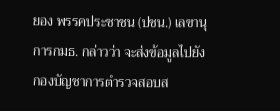ยอง พรรคประชาชน (ปชน.) เลขานุการกมธ. กล่าวว่า จะส่งข้อมูลไปยังกองบัญชาการตำรวจสอบส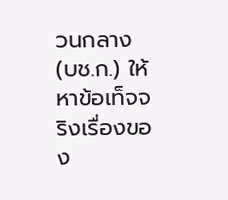วนกลาง (บช.ก.) ให้หาข้อเท็จจริงเรื่องของ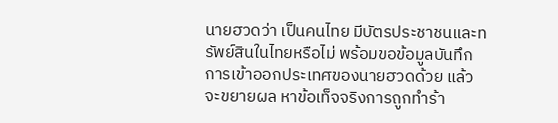นายฮวดว่า เป็นคนไทย มีบัตรประชาชนและทรัพย์สินในไทยหรือไม่ พร้อมขอข้อมูลบันทึกการเข้าออกประเทศของนายฮวดด้วย แล้วจะขยายผล หาข้อเท็จจริงการถูกทำร้า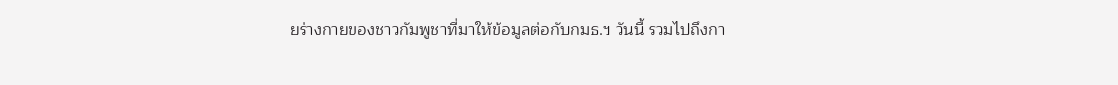ยร่างกายของชาวกัมพูชาที่มาให้ข้อมูลต่อกับกมธ.ฯ วันนี้ รวมไปถึงกา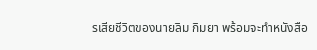รเสียชีวิตของนายลิม กิมยา พร้อมจะทำหนังสือ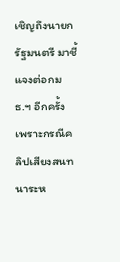เชิญถึงนายกรัฐมนตรี มาชี้แจงต่อกมธ.ฯ อีกครั้ง เพราะกรณีคลิปเสียงสนทนาระห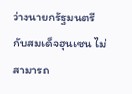ว่างนายกรัฐมนตรีกับสมเด็จฮุนเซน ไม่สามารถ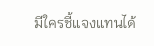มีใครชี้แจงแทนได้